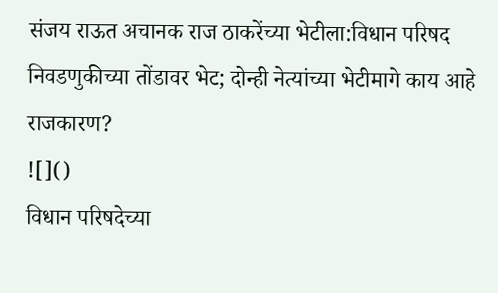संजय राऊत अचानक राज ठाकरेंच्या भेटीला:विधान परिषद निवडणुकीच्या तोंडावर भेट; दोन्ही नेत्यांच्या भेटीमागे काय आहे राजकारण?
![]()
विधान परिषदेच्या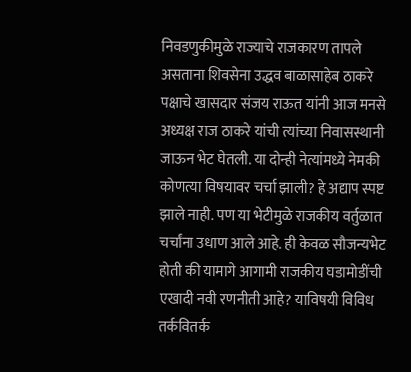निवडणुकीमुळे राज्याचे राजकारण तापले असताना शिवसेना उद्धव बाळासाहेब ठाकरे पक्षाचे खासदार संजय राऊत यांनी आज मनसे अध्यक्ष राज ठाकरे यांची त्यांच्या निवासस्थानी जाऊन भेट घेतली. या दोन्ही नेत्यांमध्ये नेमकी कोणत्या विषयावर चर्चा झाली? हे अद्याप स्पष्ट झाले नाही. पण या भेटीमुळे राजकीय वर्तुळात चर्चांना उधाण आले आहे. ही केवळ सौजन्यभेट होती की यामागे आगामी राजकीय घडामोडींची एखादी नवी रणनीती आहे? याविषयी विविध तर्कवितर्क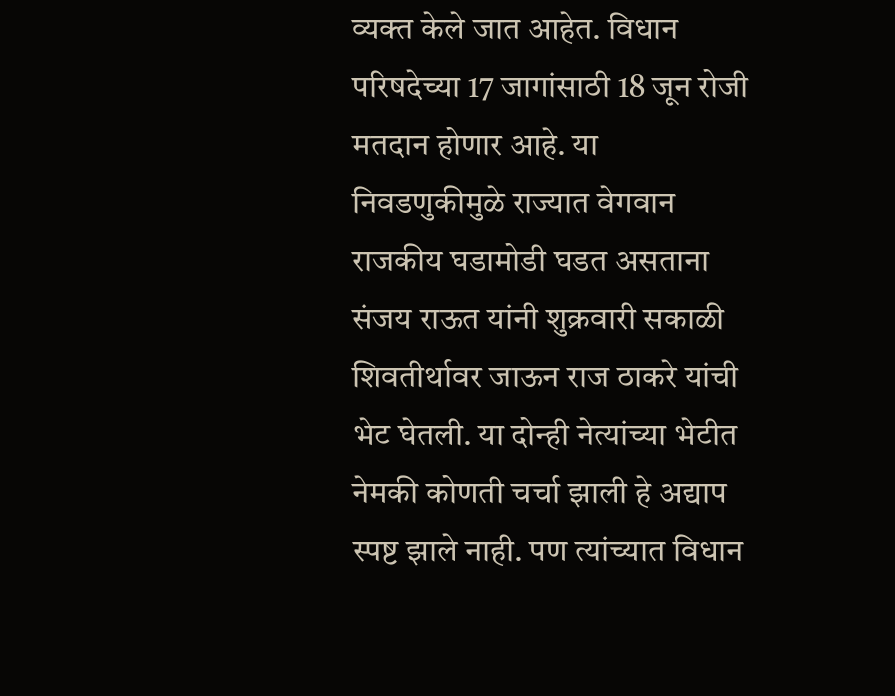व्यक्त केले जात आहेत. विधान परिषदेच्या 17 जागांसाठी 18 जून रोजी मतदान होणार आहे. या निवडणुकीमुळे राज्यात वेगवान राजकीय घडामोडी घडत असताना संजय राऊत यांनी शुक्रवारी सकाळी शिवतीर्थावर जाऊन राज ठाकरे यांची भेट घेतली. या दोन्ही नेत्यांच्या भेटीत नेमकी कोणती चर्चा झाली हे अद्याप स्पष्ट झाले नाही. पण त्यांच्यात विधान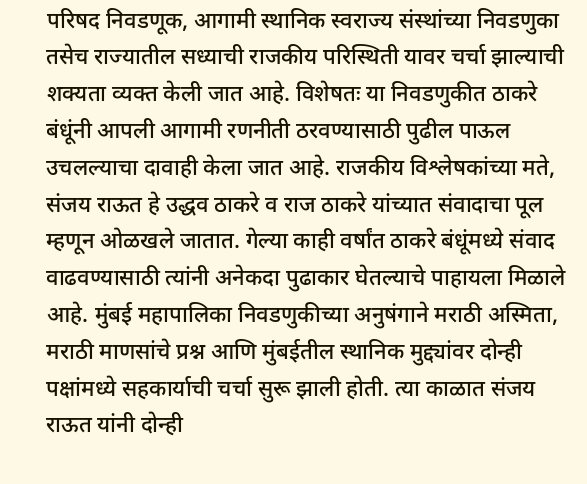परिषद निवडणूक, आगामी स्थानिक स्वराज्य संस्थांच्या निवडणुका तसेच राज्यातील सध्याची राजकीय परिस्थिती यावर चर्चा झाल्याची शक्यता व्यक्त केली जात आहे. विशेषतः या निवडणुकीत ठाकरे बंधूंनी आपली आगामी रणनीती ठरवण्यासाठी पुढील पाऊल उचलल्याचा दावाही केला जात आहे. राजकीय विश्लेषकांच्या मते, संजय राऊत हे उद्धव ठाकरे व राज ठाकरे यांच्यात संवादाचा पूल म्हणून ओळखले जातात. गेल्या काही वर्षांत ठाकरे बंधूंमध्ये संवाद वाढवण्यासाठी त्यांनी अनेकदा पुढाकार घेतल्याचे पाहायला मिळाले आहे. मुंबई महापालिका निवडणुकीच्या अनुषंगाने मराठी अस्मिता, मराठी माणसांचे प्रश्न आणि मुंबईतील स्थानिक मुद्द्यांवर दोन्ही पक्षांमध्ये सहकार्याची चर्चा सुरू झाली होती. त्या काळात संजय राऊत यांनी दोन्ही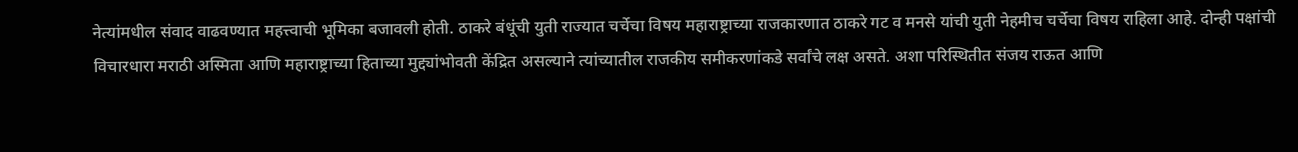नेत्यांमधील संवाद वाढवण्यात महत्त्वाची भूमिका बजावली होती. ठाकरे बंधूंची युती राज्यात चर्चेचा विषय महाराष्ट्राच्या राजकारणात ठाकरे गट व मनसे यांची युती नेहमीच चर्चेचा विषय राहिला आहे. दोन्ही पक्षांची विचारधारा मराठी अस्मिता आणि महाराष्ट्राच्या हिताच्या मुद्द्यांभोवती केंद्रित असल्याने त्यांच्यातील राजकीय समीकरणांकडे सर्वांचे लक्ष असते. अशा परिस्थितीत संजय राऊत आणि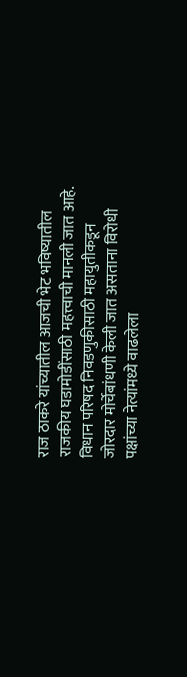राज ठाकरे यांच्यातील आजची भेट भविष्यातील राजकीय घडामोडींसाठी महत्त्वाची मानली जात आहे. विधान परिषद निवडणुकीसाठी महायुतीकडून जोरदार मोर्चेबांधणी केली जात असताना विरोधी पक्षांच्या नेत्यांमध्ये वाढलेला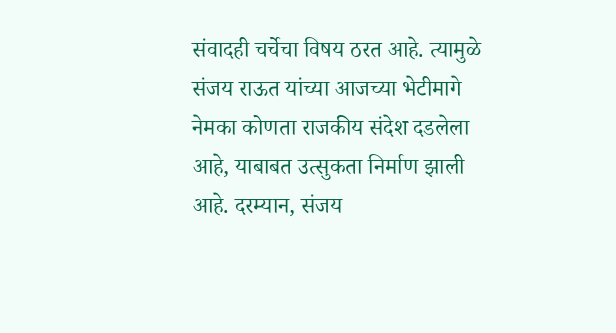संवादही चर्चेचा विषय ठरत आहे. त्यामुळे संजय राऊत यांच्या आजच्या भेटीमागे नेमका कोणता राजकीय संदेश दडलेला आहे, याबाबत उत्सुकता निर्माण झाली आहे. दरम्यान, संजय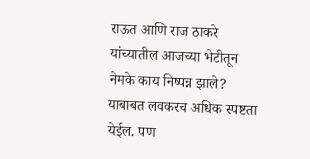राऊत आणि राज ठाकरे यांच्यातील आजच्या भेटीतून नेमके काय निष्पन्न झाले? याबाबत लवकरच अधिक स्पष्टता येईल. पण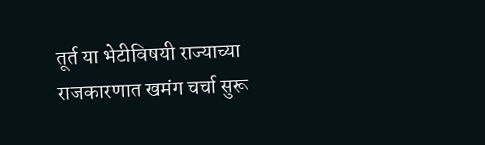तूर्त या भेटीविषयी राज्याच्या राजकारणात खमंग चर्चा सुरू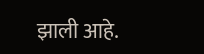झाली आहे.